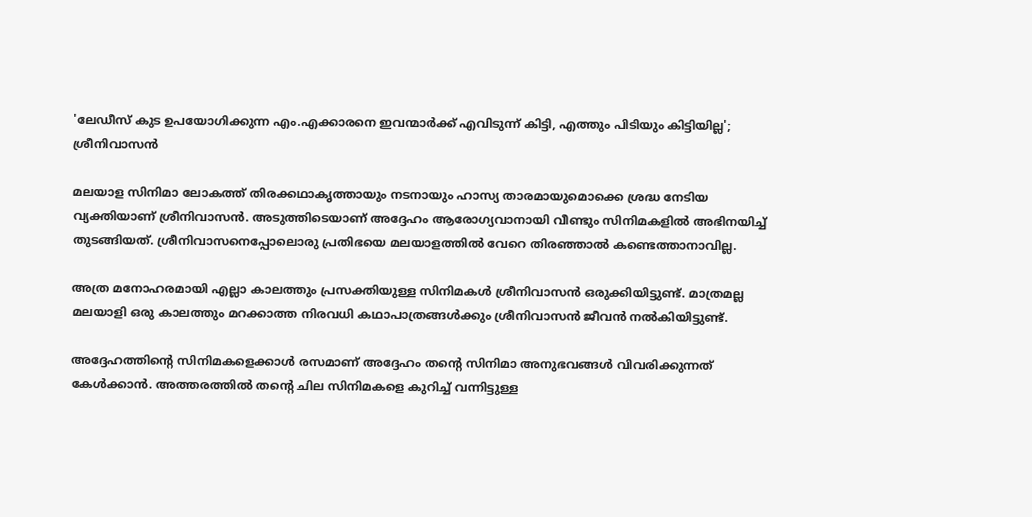'ലേഡീസ് കുട ഉപയോഗിക്കുന്ന എം.എക്കാരനെ ഇവന്മാർക്ക് എവിടുന്ന് കിട്ടി, എത്തും പിടിയും കിട്ടിയില്ല'; ശ്രീനിവാസൻ

മലയാള സിനിമാ ലോകത്ത് തിരക്കഥാകൃത്തായും നടനായും ഹാസ്യ താരമായുമൊക്കെ ശ്രദ്ധ നേടിയ വ്യക്തിയാണ് ശ്രീനിവാസൻ. അടുത്തിടെയാണ് അദ്ദേഹം ആരോഗ്യവാനായി വീണ്ടും സിനിമകളിൽ അഭിനയിച്ച് തുടങ്ങിയത്. ശ്രീനിവാസനെപ്പോലൊരു പ്രതിഭയെ മലയാളത്തിൽ വേറെ തിരഞ്ഞാൽ കണ്ടെത്താനാവില്ല.

അത്ര മനോഹരമായി എല്ലാ കാലത്തും പ്രസക്തിയുള്ള സിനിമകൾ ശ്രീനിവാസൻ ഒരുക്കിയിട്ടുണ്ട്. മാത്രമല്ല മലയാളി ഒരു കാലത്തും മറക്കാത്ത നിരവധി കഥാപാത്രങ്ങൾക്കും ശ്രീനിവാസൻ ജീവൻ നൽകിയിട്ടുണ്ട്.

അദ്ദേഹത്തിന്റെ സിനിമകളെക്കാൾ രസമാണ് അദ്ദേഹം തന്റെ സിനിമാ അനുഭവങ്ങൾ വിവരിക്കുന്നത് കേൾക്കാൻ. അത്തരത്തിൽ തന്റെ ചില സിനിമകളെ കുറിച്ച് വന്നിട്ടുള്ള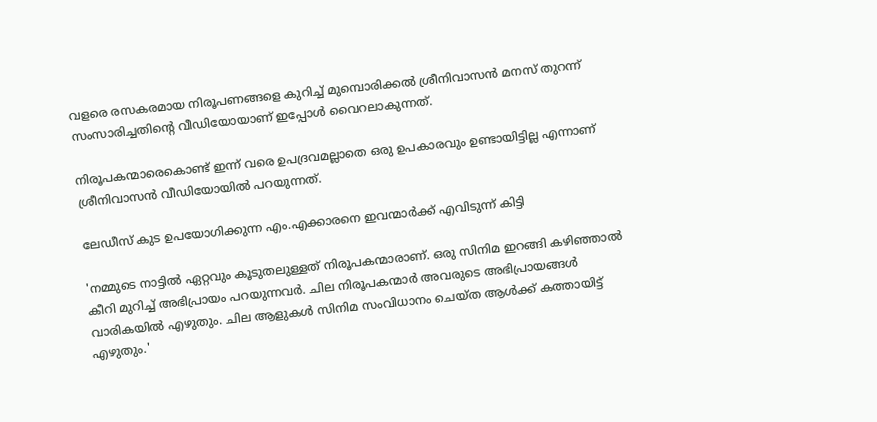വളരെ രസകരമായ നിരൂപണങ്ങളെ കുറിച്ച് മുമ്പൊരിക്കൽ ശ്രീനിവാസൻ മനസ് തുറന്ന് സംസാരിച്ചതിന്റെ വീഡിയോയാണ് ഇപ്പോൾ വൈറലാകുന്നത്.

നിരൂപകന്മാരെകൊണ്ട് ഇന്ന് വരെ ഉപദ്രവമല്ലാതെ ഒരു ഉപകാരവും ഉണ്ടായിട്ടില്ല എന്നാണ് ശ്രീനിവാസൻ‌ വീഡിയോയിൽ പറയുന്നത്.

ലേഡീസ് കുട ഉപയോഗിക്കുന്ന എം.എക്കാരനെ ഇവന്മാർക്ക് എവിടുന്ന് കിട്ടി

'നമ്മുടെ നാട്ടിൽ ഏറ്റവും കൂടുതലുള്ളത് നിരൂപകന്മാരാണ്. ഒരു സിനിമ ഇറങ്ങി കഴിഞ്ഞാൽ കീറി മുറിച്ച് അഭിപ്രായം പറയുന്നവർ. ചില നിരൂപകന്മാർ അവരു‍ടെ അഭിപ്രായങ്ങൾ വാരികയിൽ എഴുതും. ചില ആളുകൾ സിനിമ സംവിധാനം ചെയ്ത ആൾക്ക് കത്തായിട്ട് എഴുതും.'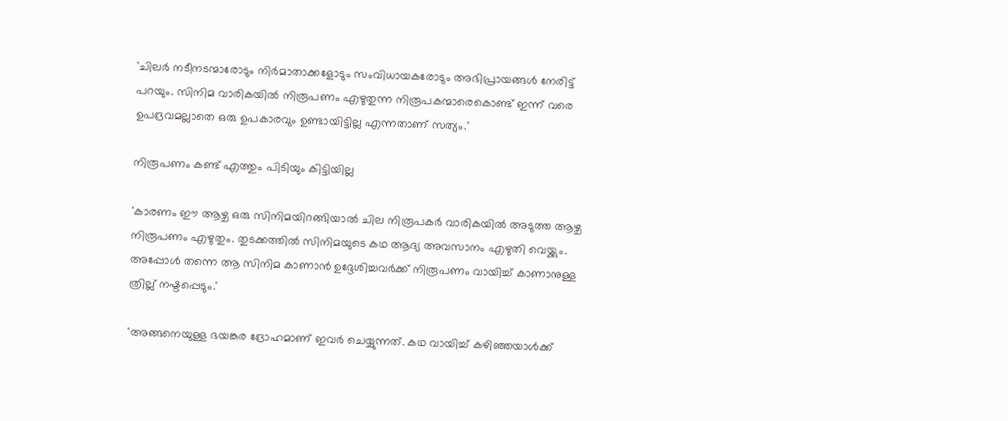'ചിലർ നടീനടന്മാരോടും നിർമാതാക്കളോടും സംവിധായകരോടും അഭിപ്രായങ്ങൾ നേരിട്ട് പറയും. സിനിമ വാരികയിൽ നിരൂപണം എഴുതുന്ന നിരൂപകന്മാരെകൊണ്ട് ഇന്ന് വരെ ഉപദ്രവമല്ലാതെ ഒരു ഉപകാരവും ഉണ്ടായിട്ടില്ല എന്നതാണ് സത്യം.'

നിരൂപണം കണ്ട് എത്തും പിടിയും കിട്ടിയില്ല

'കാരണം ഈ ആഴ്ച ഒരു സിനിമയിറങ്ങിയാൽ ചില നിരൂപകർ വാരികയിൽ അടുത്ത ആഴ്ച നിരൂപണം എഴുതും. തുടക്കത്തിൽ സിനിമയുടെ കഥ ആദ്യ അവസാനം എഴുതി വെയ്ക്കും. അപ്പോൾ തന്നെ ആ സിനിമ കാണാൻ ഉദ്ദേശിച്ചവർക്ക് നിരൂപണം വായിച്ച് കാണാനുള്ള ത്രില്ല് നഷ്ടപ്പെടും.'

'അങ്ങനെയുള്ള ഭയങ്കര ദ്രോഹമാണ് ഇവർ ചെയ്യുന്നത്. കഥ വായിച്ച് കഴിഞ്ഞയാൾക്ക്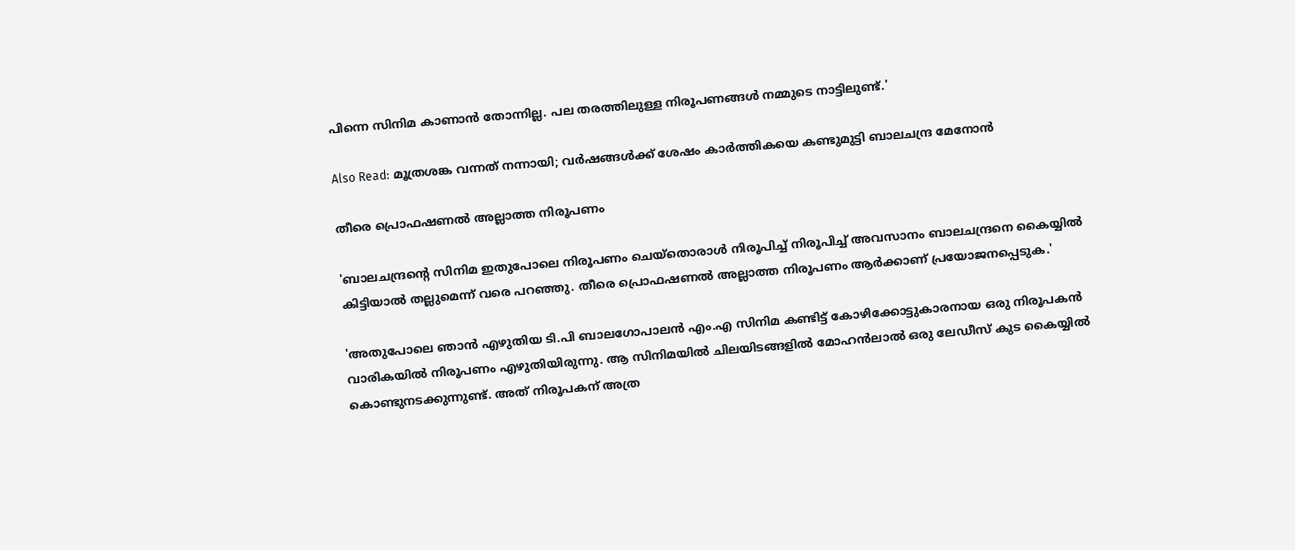പിന്നെ സിനിമ കാണാൻ‌ തോന്നില്ല. പല തരത്തിലുള്ള നിരൂപണങ്ങൾ നമ്മുടെ നാട്ടിലുണ്ട്.'

Also Read: മൂത്രശങ്ക വന്നത് നന്നായി; വര്‍ഷങ്ങള്‍ക്ക് ശേഷം കാര്‍ത്തികയെ കണ്ടുമുട്ടി ബാലചന്ദ്ര മേനോന്‍

തീരെ പ്രൊഫഷണൽ അല്ലാത്ത നിരൂപണം

'ബാലചന്ദ്രന്റെ സിനിമ ഇതുപോലെ നിരൂപണം ചെയ്തൊരാൾ നിരൂപിച്ച് നിരൂപിച്ച് അവസാനം ബാലചന്ദ്രനെ കൈയ്യിൽ കിട്ടിയാൽ തല്ലുമെന്ന് വരെ പറഞ്ഞു. തീരെ പ്രൊഫഷണൽ അല്ലാത്ത നിരൂപണം ആർക്കാണ് പ്രയോജനപ്പെടുക.'

'അതുപോലെ ഞാൻ എഴുതിയ ടി.പി ബാലഗോപാലൻ എം.എ സിനിമ കണ്ടിട്ട് കോഴിക്കോട്ടുകാരനായ ഒരു നിരൂപകൻ വാരികയിൽ‌ നിരൂപണം എഴുതിയിരുന്നു. ആ സിനിമയിൽ ചിലയിടങ്ങളിൽ മോഹൻലാൽ ഒരു ലേഡീസ് കുട കൈയ്യിൽ കൊണ്ടുനടക്കുന്നുണ്ട്. അത് നിരൂപകന് അത്ര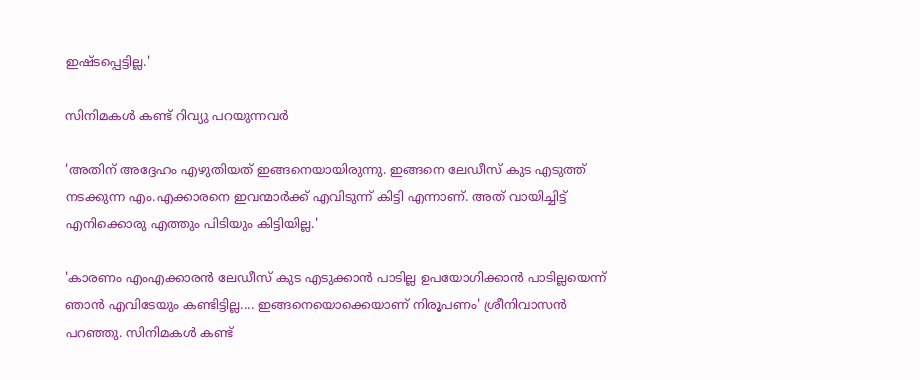ഇഷ്ടപ്പെട്ടില്ല.'

സിനിമകൾ കണ്ട് റിവ്യു പറയുന്നവർ

'അതിന് അദ്ദേഹം എഴുതിയത് ഇങ്ങനെയായിരുന്നു. ഇങ്ങനെ ലേഡീസ് കുട എടുത്ത് നടക്കുന്ന എം.എക്കാരനെ ഇവന്മാർക്ക് എവിടുന്ന് കിട്ടി എന്നാണ്. അത് വായിച്ചിട്ട് എനിക്കൊരു എത്തും പിടിയും കിട്ടിയില്ല.'

'കാരണം എംഎക്കാരൻ ലേഡീസ് കുട എടുക്കാൻ പാടില്ല ഉപയോഗിക്കാൻ പാടില്ലയെന്ന് ഞാൻ എവിടേയും കണ്ടിട്ടില്ല.... ഇങ്ങനെയൊക്കെയാണ് നിരൂപണം' ശ്രീനിവാസൻ പറഞ്ഞു. സിനിമകൾ കണ്ട്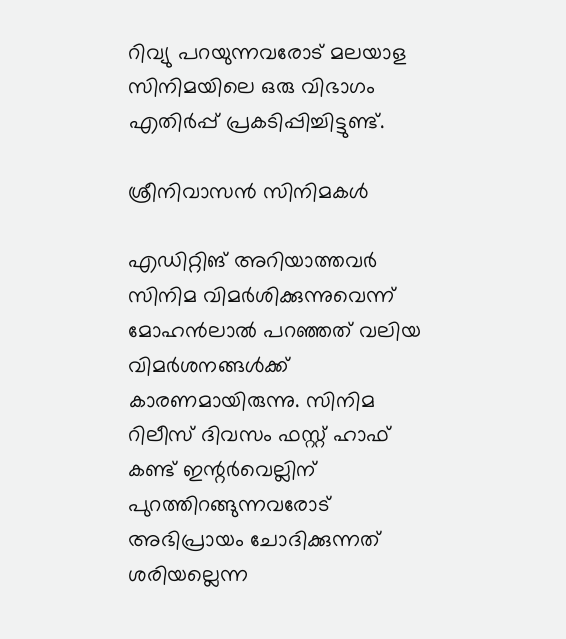റിവ്യു പറയുന്നവരോട് മലയാള സിനിമയിലെ ഒരു വിഭാഗം എതിർപ്പ് പ്രകടിപ്പിച്ചിട്ടുണ്ട്.

ശ്രീനിവാസൻ സിനിമകൾ

എഡിറ്റിങ് അറിയാത്തവർ സിനിമ വിമർശിക്കുന്നുവെന്ന് മോഹൻലാൽ പറഞ്ഞത് വലിയ വിമർശനങ്ങൾക്ക് കാരണമായിരുന്നു. സിനിമ റിലീസ് ദിവസം ഫസ്റ്റ് ഹാഫ് കണ്ട് ഇന്റർവെല്ലിന് പുറത്തിറങ്ങുന്നവരോട് അഭിപ്രായം ചോദിക്കുന്നത് ശരിയല്ലെന്ന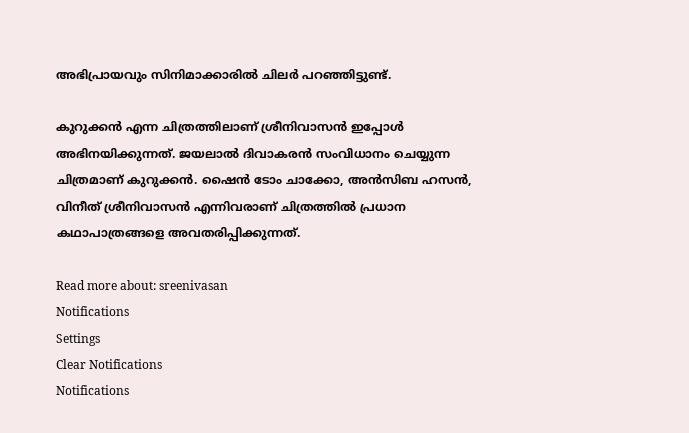അഭിപ്രായവും സിനിമാക്കാരിൽ ചിലർ പറഞ്ഞിട്ടുണ്ട്.

കുറുക്കന്‍ എന്ന ചിത്രത്തിലാണ് ശ്രീനിവാസന്‍ ഇപ്പോൾ അഭിനയിക്കുന്നത്. ജയലാല്‍ ദിവാകരന്‍ സംവിധാനം ചെയ്യുന്ന ചിത്രമാണ് കുറുക്കന്‍. ഷൈന്‍ ടോം ചാക്കോ, അന്‍സിബ ഹസന്‍, വിനീത് ശ്രീനിവാസൻ എന്നിവരാണ് ചിത്രത്തില്‍ പ്രധാന കഥാപാത്രങ്ങളെ അവതരിപ്പിക്കുന്നത്.

Read more about: sreenivasan
Notifications
Settings
Clear Notifications
Notifications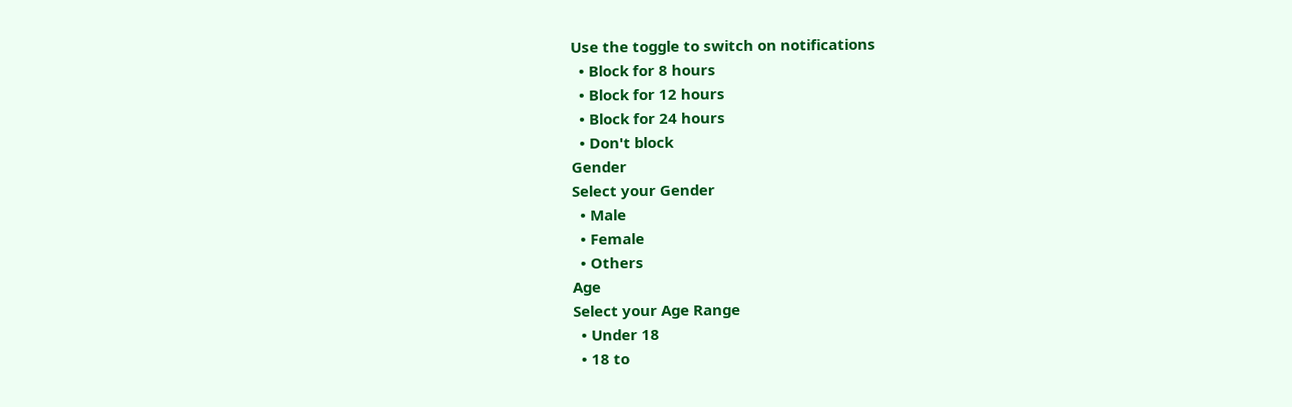Use the toggle to switch on notifications
  • Block for 8 hours
  • Block for 12 hours
  • Block for 24 hours
  • Don't block
Gender
Select your Gender
  • Male
  • Female
  • Others
Age
Select your Age Range
  • Under 18
  • 18 to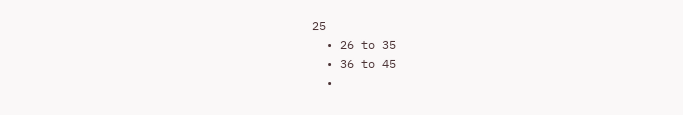25
  • 26 to 35
  • 36 to 45
  •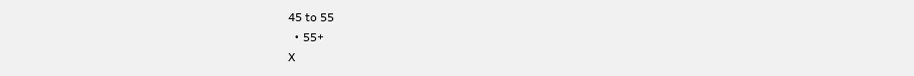45 to 55
  • 55+
X